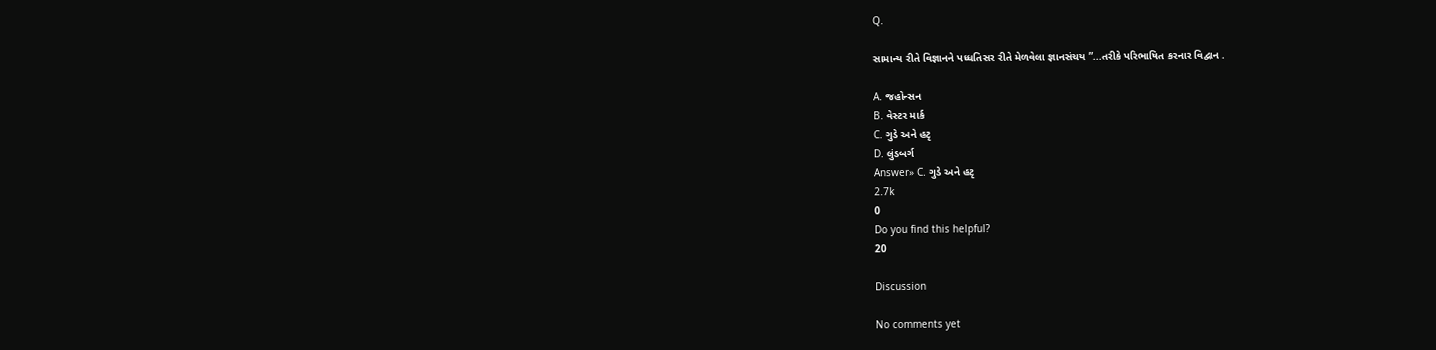Q.

સામાન્ય રીતે વિજ્ઞાનને પધ્ધતિસર રીતે મેળવેલા જ્ઞાનસંચય ”...તરીકે પરિભાષિત કરનાર વિદ્વાન .

A. જહોન્સન
B. વેસ્ટર માર્ક
C. ગુડે અને હટૃ
D. લુંડબર્ગ
Answer» C. ગુડે અને હટૃ
2.7k
0
Do you find this helpful?
20

Discussion

No comments yet